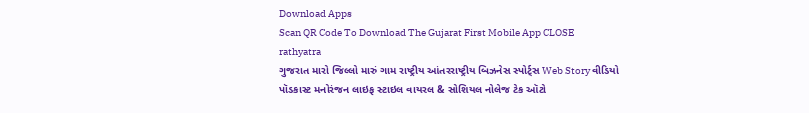Download Apps
Scan QR Code To Download The Gujarat First Mobile App CLOSE
rathyatra
ગુજરાત મારો જિલ્લો મારું ગામ રાષ્ટ્રીય આંતરરાષ્ટ્રીય બિઝનેસ સ્પોર્ટ્સ Web Story વીડિયો પૉડકાસ્ટ મનોરંજન લાઇફ સ્ટાઇલ વાયરલ & સોશિયલ નોલેજ ટેક ઑટો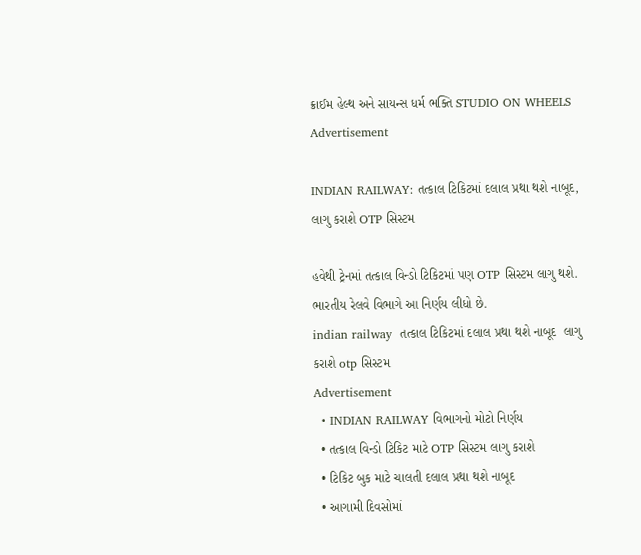ક્રાઈમ હેલ્થ અને સાયન્સ ધર્મ ભક્તિ STUDIO ON WHEELS
Advertisement

INDIAN RAILWAY: તત્કાલ ટિકિટમાં દલાલ પ્રથા થશે નાબૂદ, લાગુ કરાશે OTP સિસ્ટમ

હવેથી ટ્રેનમાં તત્કાલ વિન્ડો ટિકિટમાં પણ OTP સિસ્ટમ લાગુ થશે. ભારતીય રેલવે વિભાગે આ નિર્ણય લીધો છે.
indian railway  તત્કાલ ટિકિટમાં દલાલ પ્રથા થશે નાબૂદ  લાગુ કરાશે otp સિસ્ટમ
Advertisement
  • INDIAN RAILWAY વિભાગનો મોટો નિર્ણય
  • તત્કાલ વિન્ડો ટિકિટ માટે OTP સિસ્ટમ લાગુ કરાશે
  • ટિકિટ બુક માટે ચાલતી દલાલ પ્રથા થશે નાબૂદ
  • આગામી દિવસોમાં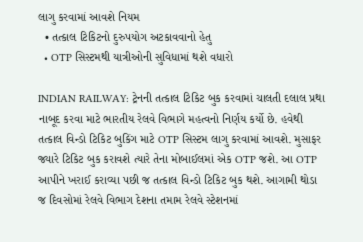લાગુ કરવામાં આવશે નિયમ
  • તત્કાલ ટિકિટનો દુરુપયોગ અટકાવવાનો હેતુ
  • OTP સિસ્ટમથી યાત્રીઓની સુવિધામાં થશે વધારો

INDIAN RAILWAY: ટ્રેનની તત્કાલ ટિકિટ બુક કરવામાં ચાલતી દલાલ પ્રથા નાબૂદ કરવા માટે ભારતીય રેલવે વિભાગે મહત્વનો નિર્ણય કર્યો છે. હવેથી તત્કાલ વિન્ડો ટિકિટ બુકિંગ માટે OTP સિસ્ટમ લાગુ કરવામાં આવશે. મુસાફર જ્યારે ટિકિટ બુક કરાવશે ત્યારે તેના મોબાઈલમાં એક OTP જશે. આ OTP આપીને ખરાઈ કરાવ્યા પછી જ તત્કાલ વિન્ડો ટિકિટ બુક થશે. આગામી થોડા જ દિવસોમાં રેલવે વિભાગ દેશના તમામ રેલવે સ્ટેશનમાં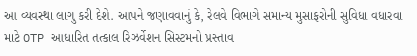આ વ્યવસ્થા લાગુ કરી દેશે. આપને જણાવવાનું કે, રેલવે વિભાગે સમાન્ય મુસાફરોની સુવિધા વધારવા માટે OTP આધારિત તત્કાલ રિઝર્વેશન સિસ્ટમનો પ્રસ્તાવ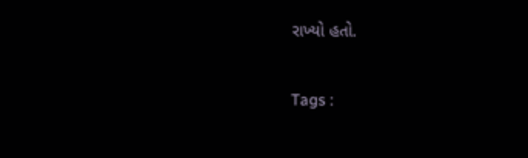રાખ્યો હતો.

Tags :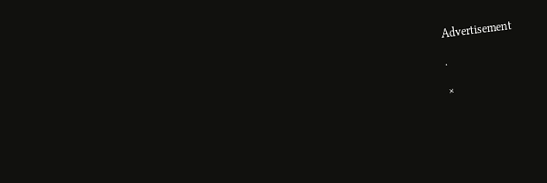Advertisement

.

×